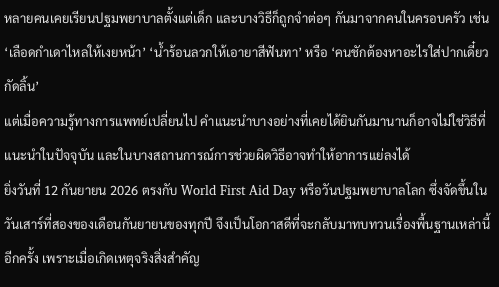หลายคนเคยเรียนปฐมพยาบาลตั้งแต่เด็ก และบางวิธีก็ถูกจำต่อๆ กันมาจากคนในครอบครัว เช่น ‘เลือดกำเดาไหลให้เงยหน้า’ ‘น้ำร้อนลวกให้เอายาสีฟันทา’ หรือ ‘คนชักต้องหาอะไรใส่ปากเดี๋ยวกัดลิ้น’
แต่เมื่อความรู้ทางการแพทย์เปลี่ยนไป คำแนะนำบางอย่างที่เคยได้ยินกันมานานก็อาจไม่ใช่วิธีที่แนะนำในปัจจุบัน และในบางสถานการณ์การช่วยผิดวิธีอาจทำให้อาการแย่ลงได้
ยิ่งวันที่ 12 กันยายน 2026 ตรงกับ World First Aid Day หรือวันปฐมพยาบาลโลก ซึ่งจัดขึ้นในวันเสาร์ที่สองของเดือนกันยายนของทุกปี จึงเป็นโอกาสดีที่จะกลับมาทบทวนเรื่องพื้นฐานเหล่านี้อีกครั้ง เพราะเมื่อเกิดเหตุจริงสิ่งสำคัญ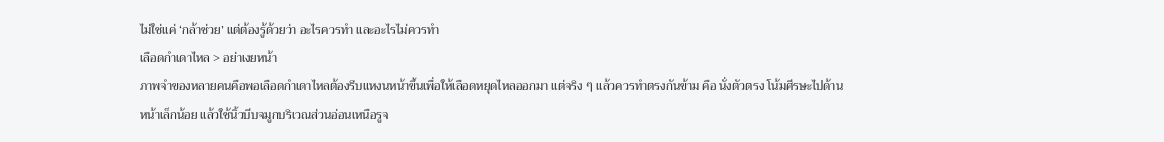ไม่ใช่แค่ ‘กล้าช่วย’ แต่ต้องรู้ด้วยว่า อะไรควรทำ และอะไรไม่ควรทำ
เลือดกำเดาไหล > อย่าเงยหน้า
ภาพจำของหลายคนคือพอเลือดกำเดาไหลต้องรีบแหงนหน้าขึ้นเพื่อให้เลือดหยุดไหลออกมา แต่จริง ๆ แล้วควรทำตรงกันข้าม คือ นั่งตัวตรง โน้มศีรษะไปด้านหน้าเล็กน้อย แล้วใช้นิ้วบีบจมูกบริเวณส่วนอ่อนเหนือรูจ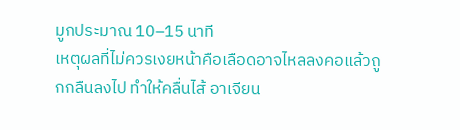มูกประมาณ 10–15 นาที
เหตุผลที่ไม่ควรเงยหน้าคือเลือดอาจไหลลงคอแล้วถูกกลืนลงไป ทำให้คลื่นไส้ อาเจียน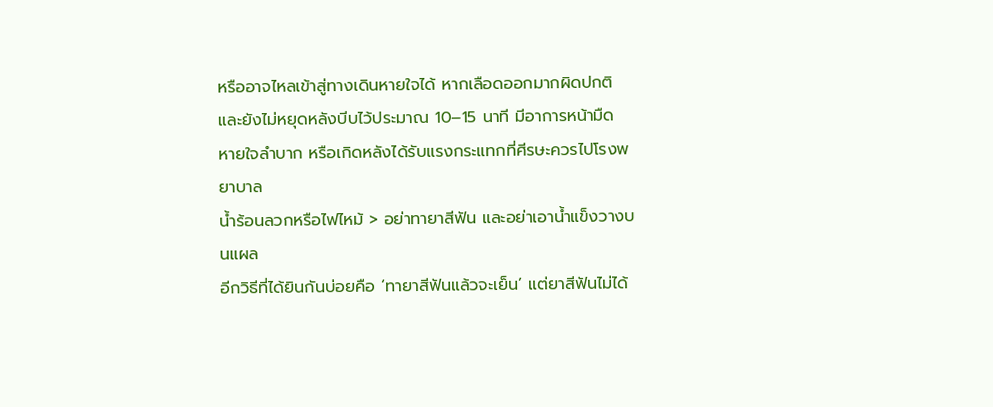หรืออาจไหลเข้าสู่ทางเดินหายใจได้ หากเลือดออกมากผิดปกติและยังไม่หยุดหลังบีบไว้ประมาณ 10–15 นาที มีอาการหน้ามืด หายใจลำบาก หรือเกิดหลังได้รับแรงกระแทกที่ศีรษะควรไปโรงพยาบาล
น้ำร้อนลวกหรือไฟไหม้ > อย่าทายาสีฟัน และอย่าเอาน้ำแข็งวางบนแผล
อีกวิธีที่ได้ยินกันบ่อยคือ ‘ทายาสีฟันแล้วจะเย็น’ แต่ยาสีฟันไม่ได้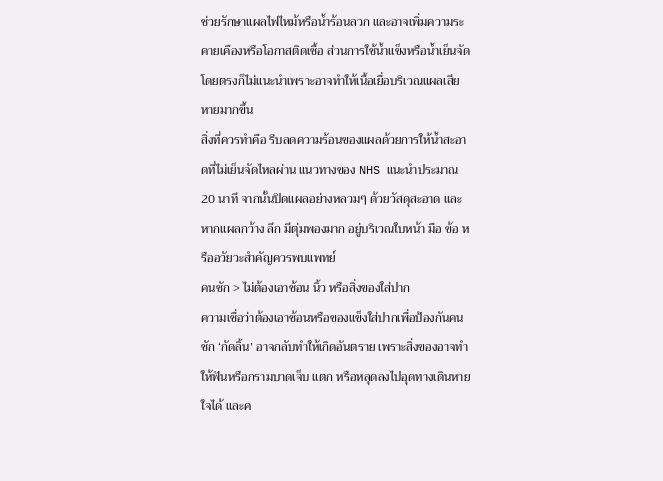ช่วยรักษาแผลไฟไหม้หรือน้ำร้อนลวก และอาจเพิ่มความระคายเคืองหรือโอกาสติดเชื้อ ส่วนการใช้น้ำแข็งหรือน้ำเย็นจัดโดยตรงก็ไม่แนะนำเพราะอาจทำให้เนื้อเยื่อบริเวณแผลเสียหายมากขึ้น
สิ่งที่ควรทำคือ รีบลดความร้อนของแผลด้วยการให้น้ำสะอาดที่ไม่เย็นจัดไหลผ่าน แนวทางของ NHS แนะนำประมาณ 20 นาที จากนั้นปิดแผลอย่างหลวมๆ ด้วยวัสดุสะอาด และหากแผลกว้าง ลึก มีตุ่มพองมาก อยู่บริเวณใบหน้า มือ ข้อ หรืออวัยวะสำคัญควรพบแพทย์
คนชัก > ไม่ต้องเอาช้อน นิ้ว หรือสิ่งของใส่ปาก
ความเชื่อว่าต้องเอาช้อนหรือของแข็งใส่ปากเพื่อป้องกันคนชัก ‘กัดลิ้น’ อาจกลับทำให้เกิดอันตราย เพราะสิ่งของอาจทำให้ฟันหรือกรามบาดเจ็บ แตก หรือหลุดลงไปอุดทางเดินหายใจได้ และค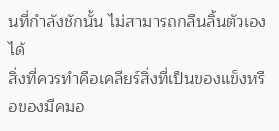นที่กำลังชักนั้น ไม่สามารถกลืนลิ้นตัวเองได้
สิ่งที่ควรทำคือเคลียร์สิ่งที่เป็นของแข็งหรือของมีคมอ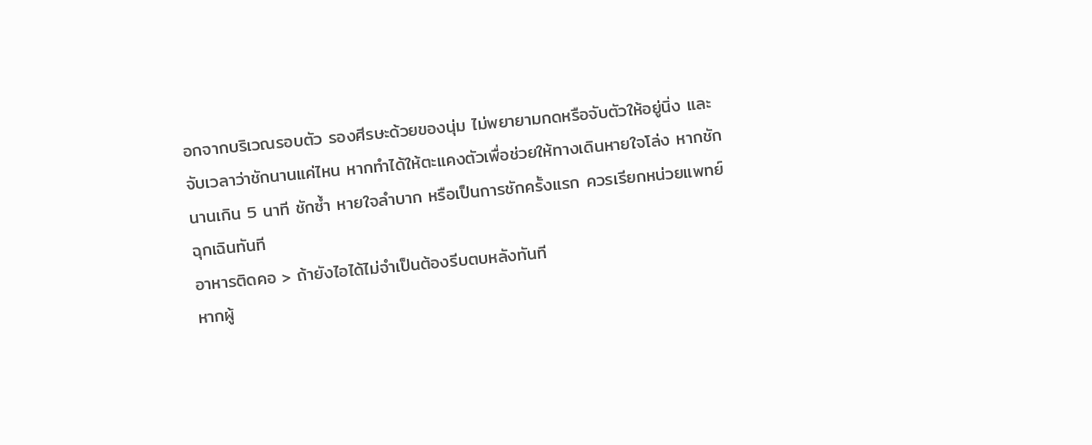อกจากบริเวณรอบตัว รองศีรษะด้วยของนุ่ม ไม่พยายามกดหรือจับตัวให้อยู่นิ่ง และจับเวลาว่าชักนานแค่ไหน หากทำได้ให้ตะแคงตัวเพื่อช่วยให้ทางเดินหายใจโล่ง หากชักนานเกิน 5 นาที ชักซ้ำ หายใจลำบาก หรือเป็นการชักครั้งแรก ควรเรียกหน่วยแพทย์ฉุกเฉินทันที
อาหารติดคอ > ถ้ายังไอได้ไม่จำเป็นต้องรีบตบหลังทันที
หากผู้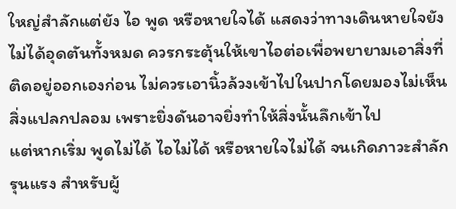ใหญ่สำลักแต่ยัง ไอ พูด หรือหายใจได้ แสดงว่าทางเดินหายใจยังไม่ได้อุดตันทั้งหมด ควรกระตุ้นให้เขาไอต่อเพื่อพยายามเอาสิ่งที่ติดอยู่ออกเองก่อน ไม่ควรเอานิ้วล้วงเข้าไปในปากโดยมองไม่เห็นสิ่งแปลกปลอม เพราะยิ่งดันอาจยิ่งทำให้สิ่งนั้นลึกเข้าไป
แต่หากเริ่ม พูดไม่ได้ ไอไม่ได้ หรือหายใจไม่ได้ จนเกิดภาวะสำลักรุนแรง สำหรับผู้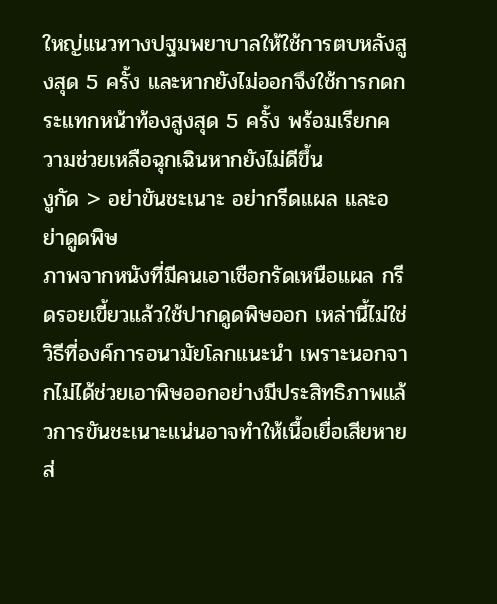ใหญ่แนวทางปฐมพยาบาลให้ใช้การตบหลังสูงสุด 5 ครั้ง และหากยังไม่ออกจึงใช้การกดกระแทกหน้าท้องสูงสุด 5 ครั้ง พร้อมเรียกความช่วยเหลือฉุกเฉินหากยังไม่ดีขึ้น
งูกัด > อย่าขันชะเนาะ อย่ากรีดแผล และอย่าดูดพิษ
ภาพจากหนังที่มีคนเอาเชือกรัดเหนือแผล กรีดรอยเขี้ยวแล้วใช้ปากดูดพิษออก เหล่านี้ไม่ใช่วิธีที่องค์การอนามัยโลกแนะนำ เพราะนอกจากไม่ได้ช่วยเอาพิษออกอย่างมีประสิทธิภาพแล้วการขันชะเนาะแน่นอาจทำให้เนื้อเยื่อเสียหาย ส่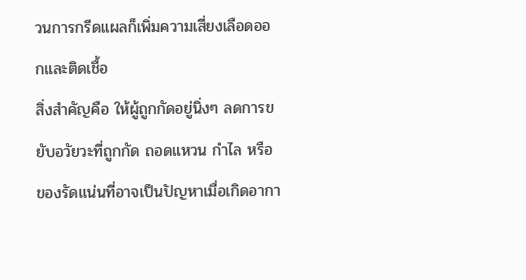วนการกรีดแผลก็เพิ่มความเสี่ยงเลือดออกและติดเชื้อ
สิ่งสำคัญคือ ให้ผู้ถูกกัดอยู่นิ่งๆ ลดการขยับอวัยวะที่ถูกกัด ถอดแหวน กำไล หรือของรัดแน่นที่อาจเป็นปัญหาเมื่อเกิดอากา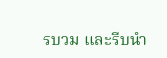รบวม และรีบนำ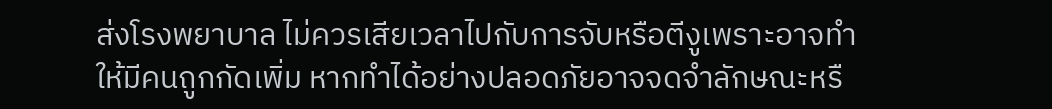ส่งโรงพยาบาล ไม่ควรเสียเวลาไปกับการจับหรือตีงูเพราะอาจทำให้มีคนถูกกัดเพิ่ม หากทำได้อย่างปลอดภัยอาจจดจำลักษณะหรื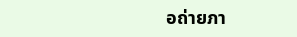อถ่ายภา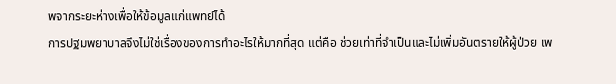พจากระยะห่างเพื่อให้ข้อมูลแก่แพทย์ได้
การปฐมพยาบาลจึงไม่ใช่เรื่องของการทำอะไรให้มากที่สุด แต่คือ ช่วยเท่าที่จำเป็นและไม่เพิ่มอันตรายให้ผู้ป่วย เพ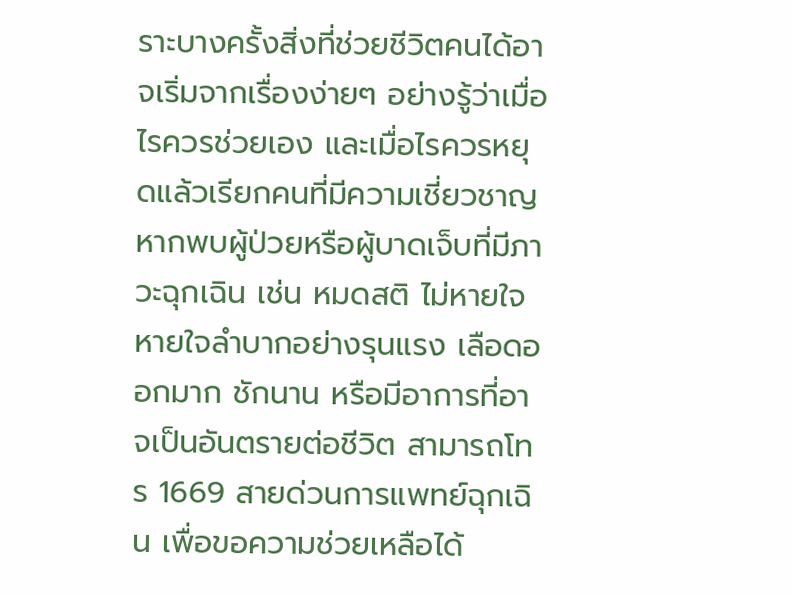ราะบางครั้งสิ่งที่ช่วยชีวิตคนได้อาจเริ่มจากเรื่องง่ายๆ อย่างรู้ว่าเมื่อไรควรช่วยเอง และเมื่อไรควรหยุดแล้วเรียกคนที่มีความเชี่ยวชาญ
หากพบผู้ป่วยหรือผู้บาดเจ็บที่มีภาวะฉุกเฉิน เช่น หมดสติ ไม่หายใจ หายใจลำบากอย่างรุนแรง เลือดออกมาก ชักนาน หรือมีอาการที่อาจเป็นอันตรายต่อชีวิต สามารถโทร 1669 สายด่วนการแพทย์ฉุกเฉิน เพื่อขอความช่วยเหลือได้